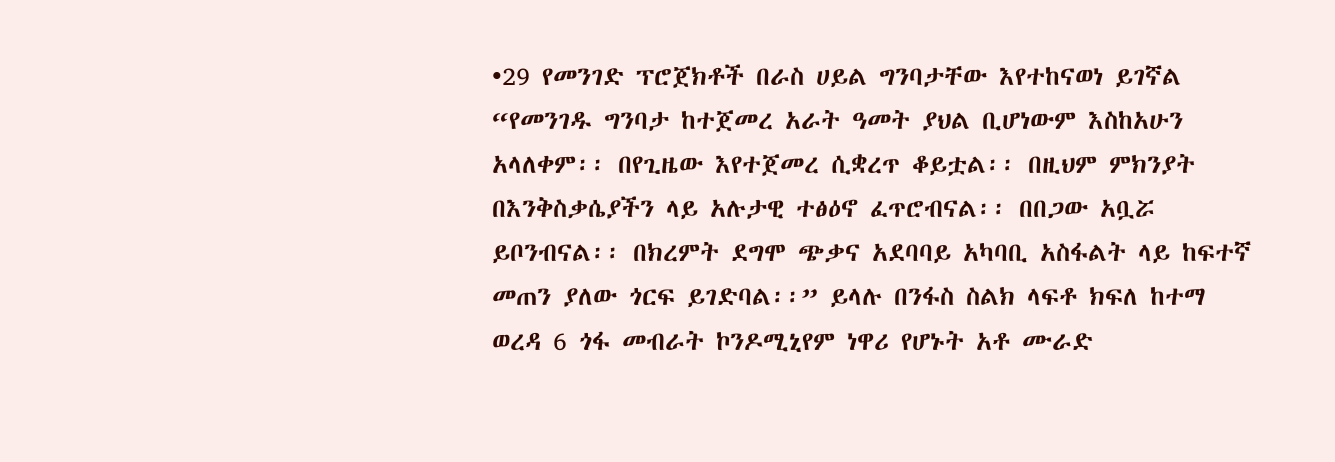•29 የመንገድ ፕሮጀክቶች በራስ ሀይል ግንባታቸው እየተከናወነ ይገኛል
“የመንገዱ ግንባታ ከተጀመረ አራት ዓመት ያህል ቢሆነውም እስከአሁን አላለቀም፡፡ በየጊዜው እየተጀመረ ሲቋረጥ ቆይቷል፡፡ በዚህም ምክንያት በእንቅስቃሴያችን ላይ አሉታዊ ተፅዕኖ ፈጥሮብናል፡፡ በበጋው አቧሯ ይቦንብናል፡፡ በክረምት ደግሞ ጭቃና አደባባይ አካባቢ አስፋልት ላይ ከፍተኛ መጠን ያለው ጎርፍ ይገድባል፡፡” ይላሉ በንፋስ ስልክ ላፍቶ ክፍለ ከተማ ወረዳ 6 ጎፋ መብራት ኮንዶሚኒየም ነዋሪ የሆኑት አቶ ሙራድ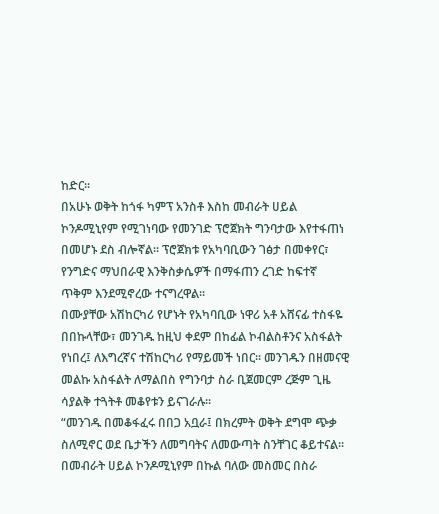ከድር፡፡
በአሁኑ ወቅት ከጎፋ ካምፕ አንስቶ እስከ መብራት ሀይል ኮንዶሚኒየም የሚገነባው የመንገድ ፕሮጀክት ግንባታው እየተፋጠነ በመሆኑ ደስ ብሎኛል፡፡ ፕሮጀክቱ የአካባቢውን ገፅታ በመቀየር፣ የንግድና ማህበራዊ እንቅስቃሴዎች በማፋጠን ረገድ ከፍተኛ ጥቅም እንደሚኖረው ተናግረዋል፡፡
በሙያቸው አሽከርካሪ የሆኑት የአካባቢው ነዋሪ አቶ አሸናፊ ተስፋዬ በበኩላቸው፣ መንገዱ ከዚህ ቀደም በከፊል ኮብልስቶንና አስፋልት የነበረ፤ ለእግረኛና ተሽከርካሪ የማይመች ነበር። መንገዱን በዘመናዊ መልኩ አስፋልት ለማልበስ የግንባታ ስራ ቢጀመርም ረጅም ጊዜ ሳያልቅ ተጓትቶ መቆየቱን ይናገራሉ፡፡
“መንገዱ በመቆፋፈሩ በበጋ አቧራ፤ በክረምት ወቅት ደግሞ ጭቃ ስለሚኖር ወደ ቤታችን ለመግባትና ለመውጣት ስንቸገር ቆይተናል፡፡ በመብራት ሀይል ኮንዶሚኒየም በኩል ባለው መስመር በስራ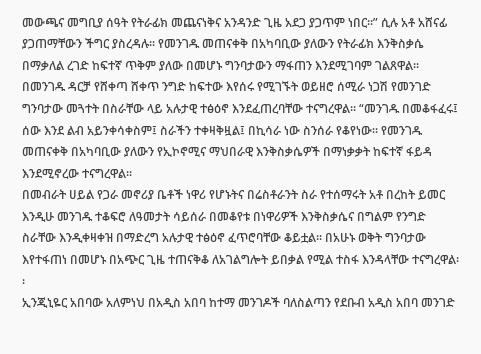መውጫና መግቢያ ሰዓት የትራፊክ መጨናነቅና አንዳንድ ጊዜ አደጋ ያጋጥም ነበር፡፡” ሲሉ አቶ አሸናፊ ያጋጠማቸውን ችግር ያስረዳሉ፡፡ የመንገዱ መጠናቀቅ በአካባቢው ያለውን የትራፊክ እንቅስቃሴ በማቃለል ረገድ ከፍተኛ ጥቅም ያለው በመሆኑ ግንባታውን ማፋጠን እንደሚገባም ገልጸዋል፡፡
በመንገዱ ዳርቻ የሸቀጣ ሸቀጥ ንግድ ከፍተው እየሰሩ የሚገኙት ወይዘሮ ሰሚራ ነጋሽ የመንገድ ግንባታው መጓተት በስራቸው ላይ አሉታዊ ተፅዕኖ እንደፈጠረባቸው ተናግረዋል፡፡ “መንገዱ በመቆፋፈሩ፤ ሰው እንደ ልብ አይንቀሳቀስም፤ ስራችን ተቀዛቅዟል፤ በኪሳራ ነው ስንሰራ የቆየነው፡፡ የመንገዱ መጠናቀቅ በአካባቢው ያለውን የኢኮኖሚና ማህበራዊ እንቅስቃሴዎች በማነቃቃት ከፍተኛ ፋይዳ እንደሚኖረው ተናግረዋል፡፡
በመብራት ሀይል የጋራ መኖሪያ ቤቶች ነዋሪ የሆኑትና በሬስቶራንት ስራ የተሰማሩት አቶ በረከት ይመር እንዲሁ መንገዱ ተቆፍሮ ለዓመታት ሳይሰራ በመቆየቱ በነዋሪዎች እንቅስቃሴና በግልም የንግድ ስራቸው እንዲቀዛቀዝ በማድረግ አሉታዊ ተፅዕኖ ፈጥሮባቸው ቆይቷል፡፡ በአሁኑ ወቅት ግንባታው እየተፋጠነ በመሆኑ በአጭር ጊዜ ተጠናቅቆ ለአገልግሎት ይበቃል የሚል ተስፋ እንዳላቸው ተናግረዋል፡፡
ኢንጂኒዬር አበባው አለምነህ በአዲስ አበባ ከተማ መንገዶች ባለስልጣን የደቡብ አዲስ አበባ መንገድ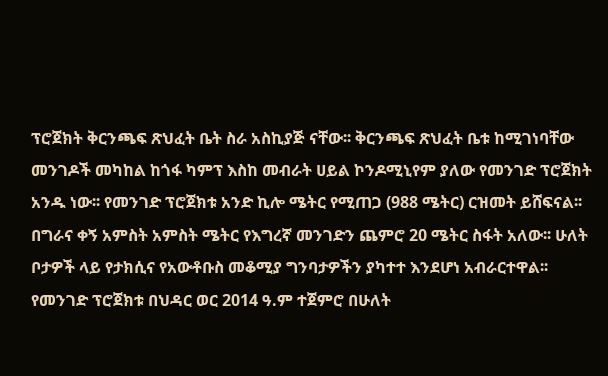ፕሮጀክት ቅርንጫፍ ጽህፈት ቤት ስራ አስኪያጅ ናቸው፡፡ ቅርንጫፍ ጽህፈት ቤቱ ከሚገነባቸው መንገዶች መካከል ከጎፋ ካምፕ እስከ መብራት ሀይል ኮንዶሚኒየም ያለው የመንገድ ፕሮጀክት አንዱ ነው፡፡ የመንገድ ፕሮጀክቱ አንድ ኪሎ ሜትር የሚጠጋ (988 ሜትር) ርዝመት ይሸፍናል፡፡ በግራና ቀኝ አምስት አምስት ሜትር የእግረኛ መንገድን ጨምሮ 20 ሜትር ስፋት አለው፡፡ ሁለት ቦታዎች ላይ የታክሲና የአውቶቡስ መቆሚያ ግንባታዎችን ያካተተ እንደሆነ አብራርተዋል፡፡
የመንገድ ፕሮጀክቱ በህዳር ወር 2014 ዓ.ም ተጀምሮ በሁለት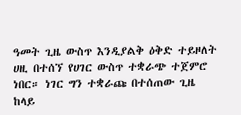ዓመት ጊዜ ውስጥ እንዲያልቅ ዕቅድ ተይዞለት ሀዚ በተሰኘ የሀገር ውስጥ ተቋራጭ ተጀምሮ ነበር። ነገር ግን ተቋራጩ በተሰጠው ጊዜ ከላይ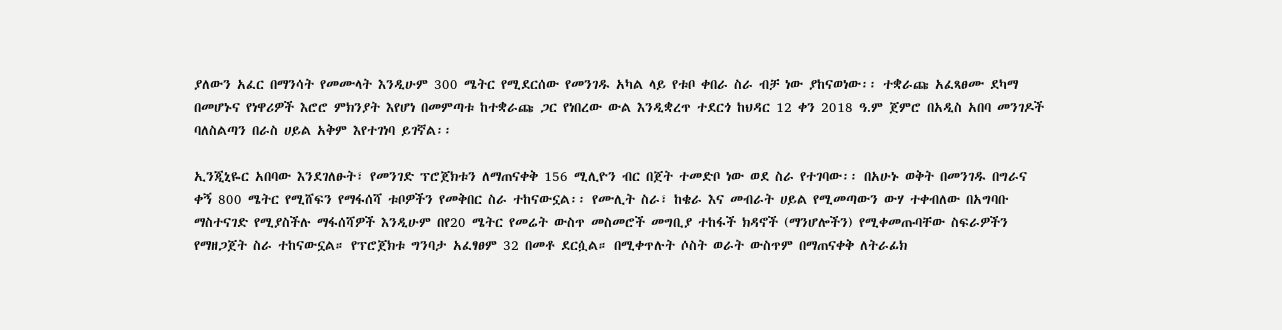ያለውን አፈር በማንሳት የመሙላት እንዲሁም 300 ሜትር የሚደርሰው የመንገዱ አካል ላይ የቱቦ ቀበራ ስራ ብቻ ነው ያከናወነው፡፡ ተቋራጩ አፈጻፀሙ ደካማ በመሆኑና የነዋሪዎች እሮሮ ምክንያት እየሆነ በመምጣቱ ከተቋራጩ ጋር የነበረው ውል እንዲቋረጥ ተደርጎ ከህዳር 12 ቀን 2018 ዓ.ም ጀምሮ በአዲስ አበባ መንገዶች ባለስልጣን በራስ ሀይል አቅም እየተገነባ ይገኛል፡፡

ኢንጂኒዬር አበባው እንደገለፁት፣ የመንገድ ፕሮጀክቱን ለማጠናቀቅ 156 ሚሊዮን ብር በጀት ተመድቦ ነው ወደ ስራ የተገባው፡፡ በአሁኑ ወቅት በመንገዱ በግራና ቀኝ 800 ሜትር የሚሸፍን የማፋሰሻ ቱቦዎችን የመቅበር ስራ ተከናውኗል፡፡ የሙሊት ስራ፣ ከቄራ እና መብራት ሀይል የሚመጣውን ውሃ ተቀብለው በአግባቡ ማስተናገድ የሚያስችሉ ማፋሰሻዎች እንዲሁም በየ20 ሜትር የመሬት ውስጥ መስመሮች መግቢያ ተከፋች ክዳኖች (ማንሆሎችን) የሚቀመጡባቸው ስፍራዎችን የማዘጋጀት ስራ ተከናውኗል። የፕሮጀክቱ ግንባታ አፈፃፀም 32 በመቶ ደርሷል። በሚቀጥሉት ሶስት ወራት ውስጥም በማጠናቀቅ ለትራፊክ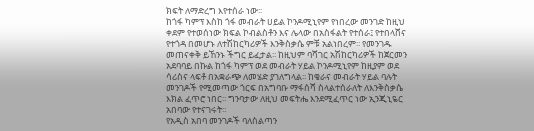ክፍት ለማድረግ እየተሰራ ነው፡፡
ከጎፋ ካምፕ እስከ ጎፋ መብራት ሀይል ኮንዶሚኒየም የነበረው መንገድ ከዚህ ቀደም የተወሰነው ክፍል ኮብልስቶን እና ሌላው በአስፋልት የተሰራ፤ የተበላሸና የተጎዳ በመሆኑ ለተሽከርካሪዎች እንቅስቃሴ ምቹ አልነበረም፡፡ የመንገዱ መጠናቀቅ ይኸንኑ ችግር ይፈታል፡፡ ከዚህም ባሻገር አሽከርካሪዎች ከጀርመን አደባባይ በኩል ከጎፋ ካምፕ ወደ መብራት ሃይል ኮንዶሚኒየም ከዚያም ወደ ሳሪስና ላፍቶ በአቋራጭ ለመሄድ ያገለግላል፡፡ ከቄራና መብራት ሃይል ባሉት መንገዶች የሚመጣው ጎርፍ በአግባቡ ማፋሰሻ ስላልተሰራለት ለእንቅስቃሴ እክል ፈጥሮ ነበር፡፡ ግንባታው ለዚህ መፍትሔ እንደሚፈጥር ነው ኢንጂኒዬር አበባው የተናገሩት፡፡
የአዲስ አበባ መንገዶች ባለስልጣን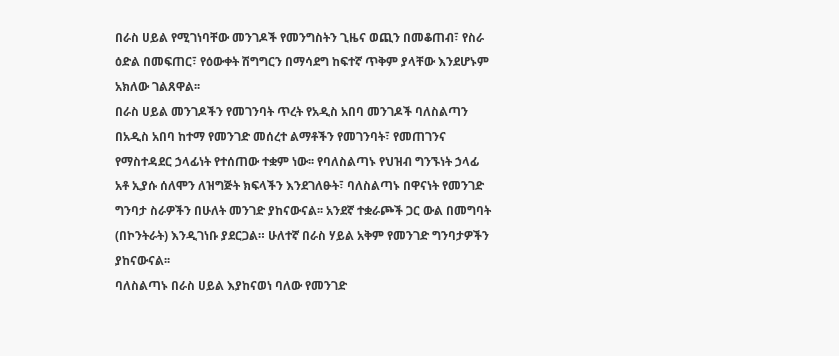በራስ ሀይል የሚገነባቸው መንገዶች የመንግስትን ጊዜና ወጪን በመቆጠብ፣ የስራ ዕድል በመፍጠር፣ የዕውቀት ሽግግርን በማሳደግ ከፍተኛ ጥቅም ያላቸው እንደሆኑም አክለው ገልጸዋል፡፡
በራስ ሀይል መንገዶችን የመገንባት ጥረት የአዲስ አበባ መንገዶች ባለስልጣን በአዲስ አበባ ከተማ የመንገድ መሰረተ ልማቶችን የመገንባት፣ የመጠገንና የማስተዳደር ኃላፊነት የተሰጠው ተቋም ነው፡፡ የባለስልጣኑ የህዝብ ግንኙነት ኃላፊ አቶ ኢያሱ ሰለሞን ለዝግጅት ክፍላችን እንደገለፁት፣ ባለስልጣኑ በዋናነት የመንገድ ግንባታ ስራዎችን በሁለት መንገድ ያከናውናል፡፡ አንደኛ ተቋራጮች ጋር ውል በመግባት (በኮንትራት) እንዲገነቡ ያደርጋል። ሁለተኛ በራስ ሃይል አቅም የመንገድ ግንባታዎችን ያከናውናል፡፡
ባለስልጣኑ በራስ ሀይል እያከናወነ ባለው የመንገድ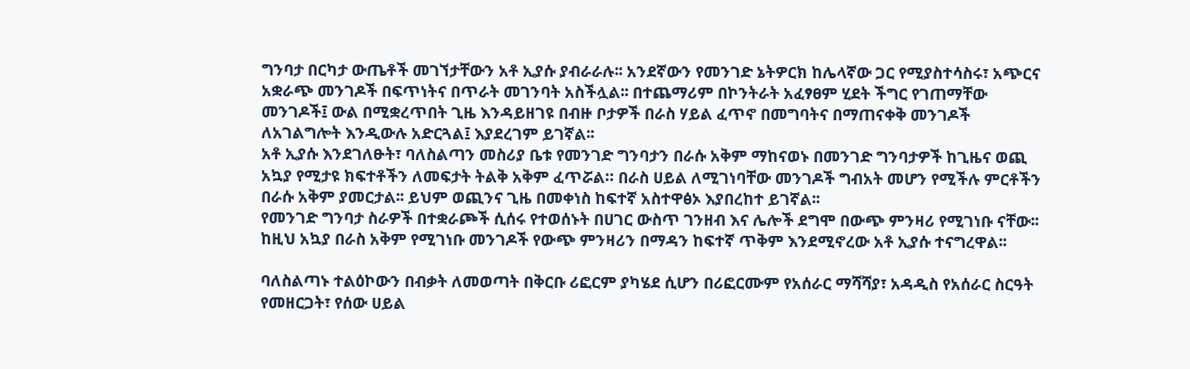ግንባታ በርካታ ውጤቶች መገኘታቸውን አቶ ኢያሱ ያብራራሉ፡፡ አንደኛውን የመንገድ ኔትዎርክ ከሌላኛው ጋር የሚያስተሳስሩ፣ አጭርና አቋራጭ መንገዶች በፍጥነትና በጥራት መገንባት አስችሏል፡፡ በተጨማሪም በኮንትራት አፈፃፀም ሂደት ችግር የገጠማቸው መንገዶች፤ ውል በሚቋረጥበት ጊዜ እንዳይዘገዩ በብዙ ቦታዎች በራስ ሃይል ፈጥኖ በመግባትና በማጠናቀቅ መንገዶች ለአገልግሎት እንዲውሉ አድርጓል፤ እያደረገም ይገኛል፡፡
አቶ ኢያሱ እንደገለፁት፣ ባለስልጣን መስሪያ ቤቱ የመንገድ ግንባታን በራሱ አቅም ማከናወኑ በመንገድ ግንባታዎች ከጊዜና ወጪ አኳያ የሚታዩ ክፍተቶችን ለመፍታት ትልቅ አቅም ፈጥሯል። በራስ ሀይል ለሚገነባቸው መንገዶች ግብአት መሆን የሚችሉ ምርቶችን በራሱ አቅም ያመርታል፡፡ ይህም ወጪንና ጊዜ በመቀነስ ከፍተኛ አስተዋፅኦ እያበረከተ ይገኛል፡፡
የመንገድ ግንባታ ስራዎች በተቋራጮች ሲሰሩ የተወሰኑት በሀገር ውስጥ ገንዘብ እና ሌሎች ደግሞ በውጭ ምንዛሪ የሚገነቡ ናቸው፡፡ ከዚህ አኳያ በራስ አቅም የሚገነቡ መንገዶች የውጭ ምንዛሪን በማዳን ከፍተኛ ጥቅም እንደሚኖረው አቶ ኢያሱ ተናግረዋል፡፡

ባለስልጣኑ ተልዕኮውን በብቃት ለመወጣት በቅርቡ ሪፎርም ያካሄደ ሲሆን በሪፎርሙም የአሰራር ማሻሻያ፣ አዳዲስ የአሰራር ስርዓት የመዘርጋት፣ የሰው ሀይል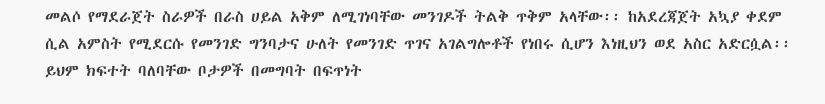መልሶ የማደራጀት ስራዎች በራስ ሀይል አቅም ለሚገነባቸው መንገዶች ትልቅ ጥቅም አላቸው፡፡ ከአደረጃጀት አኳያ ቀደም ሲል አምስት የሚደርሱ የመንገድ ግንባታና ሁለት የመንገድ ጥገና አገልግሎቶች የነበሩ ሲሆን እነዚህን ወደ አስር አድርሷል፡፡ ይህም ክፍተት ባለባቸው ቦታዎች በመግባት በፍጥነት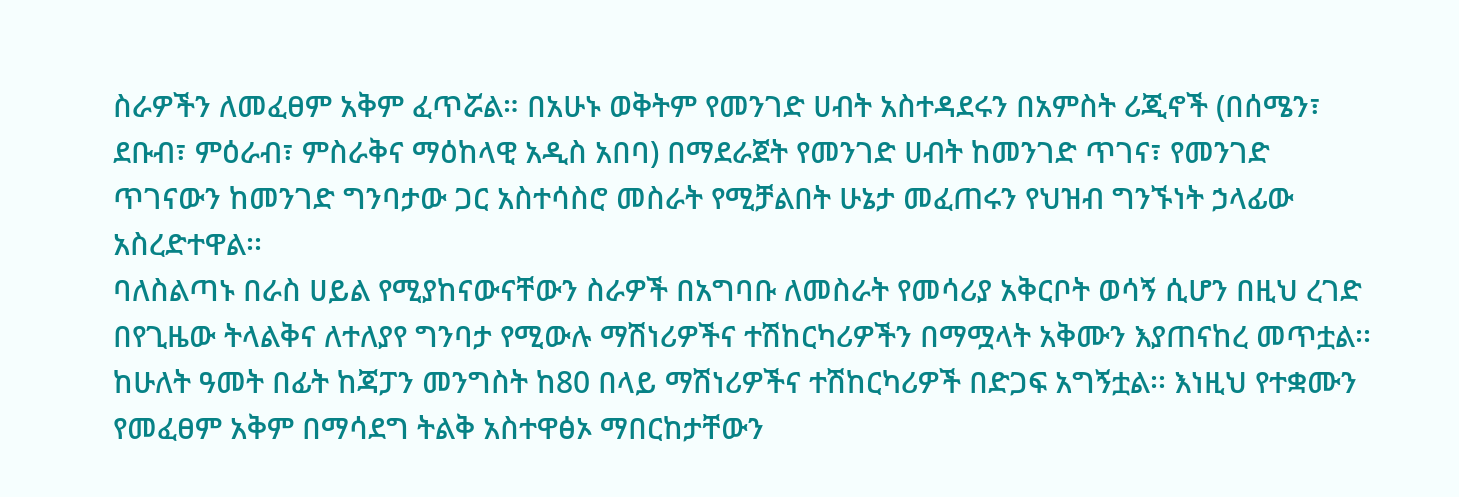ስራዎችን ለመፈፀም አቅም ፈጥሯል። በአሁኑ ወቅትም የመንገድ ሀብት አስተዳደሩን በአምስት ሪጂኖች (በሰሜን፣ ደቡብ፣ ምዕራብ፣ ምስራቅና ማዕከላዊ አዲስ አበባ) በማደራጀት የመንገድ ሀብት ከመንገድ ጥገና፣ የመንገድ ጥገናውን ከመንገድ ግንባታው ጋር አስተሳስሮ መስራት የሚቻልበት ሁኔታ መፈጠሩን የህዝብ ግንኙነት ኃላፊው አስረድተዋል፡፡
ባለስልጣኑ በራስ ሀይል የሚያከናውናቸውን ስራዎች በአግባቡ ለመስራት የመሳሪያ አቅርቦት ወሳኝ ሲሆን በዚህ ረገድ በየጊዜው ትላልቅና ለተለያየ ግንባታ የሚውሉ ማሽነሪዎችና ተሽከርካሪዎችን በማሟላት አቅሙን እያጠናከረ መጥቷል፡፡ ከሁለት ዓመት በፊት ከጃፓን መንግስት ከ80 በላይ ማሽነሪዎችና ተሽከርካሪዎች በድጋፍ አግኝቷል፡፡ እነዚህ የተቋሙን የመፈፀም አቅም በማሳደግ ትልቅ አስተዋፅኦ ማበርከታቸውን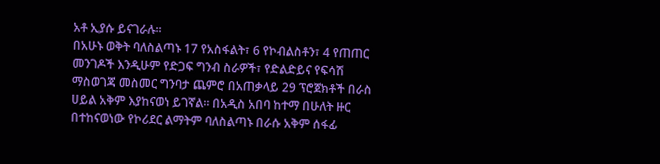አቶ ኢያሱ ይናገራሉ፡፡
በአሁኑ ወቅት ባለስልጣኑ 17 የአስፋልት፣ 6 የኮብልስቶን፣ 4 የጠጠር መንገዶች እንዲሁም የድጋፍ ግንብ ስራዎች፣ የድልድይና የፍሳሽ ማስወገጃ መስመር ግንባታ ጨምሮ በአጠቃላይ 29 ፕሮጀክቶች በራስ ሀይል አቅም እያከናወነ ይገኛል፡፡ በአዲስ አበባ ከተማ በሁለት ዙር በተከናወነው የኮሪደር ልማትም ባለስልጣኑ በራሱ አቅም ሰፋፊ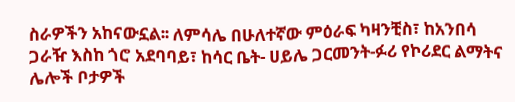ስራዎችን አከናውኗል፡፡ ለምሳሌ በሁለተኛው ምዕራፍ ካዛንቺስ፣ ከአንበሳ ጋራዥ እስከ ጎሮ አደባባይ፣ ከሳር ቤት- ሀይሌ ጋርመንት-ፉሪ የኮሪደር ልማትና ሌሎች ቦታዎች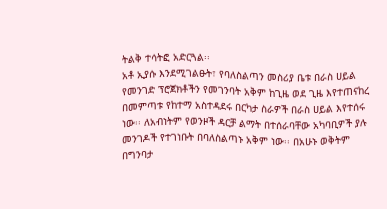ትልቅ ተሳትፎ አድርጓል፡፡
አቶ ኢያሱ እንደሚገልፁት፣ የባለስልጣን መስሪያ ቤቱ በራስ ሀይል የመንገድ ፕሮጀክቶችን የመገንባት አቅም ከጊዜ ወደ ጊዜ እየተጠናከረ በመምጣቱ የከተማ አስተዳደሩ በርካታ ስራዎች በራስ ሀይል እየተሰሩ ነው፡፡ ለአብነትም የወንዞች ዳርቻ ልማት በተሰራባቸው አካባቢዎች ያሉ መንገዶች የተገነቡት በባለስልጣኑ አቅም ነው፡፡ በአሁኑ ወቅትም በግንባታ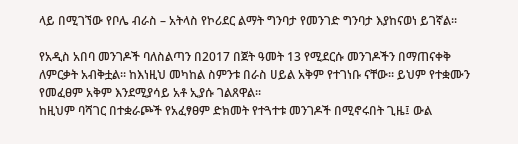ላይ በሚገኘው የቦሌ ብራስ – አትላስ የኮሪደር ልማት ግንባታ የመንገድ ግንባታ እያከናወነ ይገኛል፡፡

የአዲስ አበባ መንገዶች ባለስልጣን በ2017 በጀት ዓመት 13 የሚደርሱ መንገዶችን በማጠናቀቅ ለምርቃት አብቅቷል፡፡ ከእነዚህ መካከል ስምንቱ በራስ ሀይል አቅም የተገነቡ ናቸው። ይህም የተቋሙን የመፈፀም አቅም እንደሚያሳይ አቶ ኢያሱ ገልጸዋል፡፡
ከዚህም ባሻገር በተቋራጮች የአፈፃፀም ድክመት የተጓተቱ መንገዶች በሚኖሩበት ጊዜ፤ ውል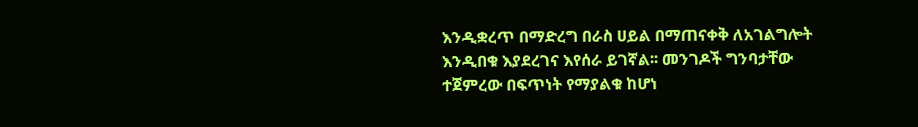እንዲቋረጥ በማድረግ በራስ ሀይል በማጠናቀቅ ለአገልግሎት እንዲበቁ እያደረገና እየሰራ ይገኛል፡፡ መንገዶች ግንባታቸው ተጀምረው በፍጥነት የማያልቁ ከሆነ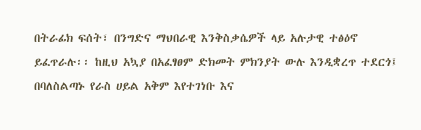በትራፊክ ፍሰት፣ በንግድና ማህበራዊ እንቅስቃሴዎች ላይ አሉታዊ ተፅዕኖ ይፈጥራሉ፡፡ ከዚህ አኳያ በአፈፃፀም ድክመት ምክንያት ውሉ እንዲቋረጥ ተደርጎ፤ በባለስልጣኑ የራስ ሀይል አቅም እየተገነቡ እና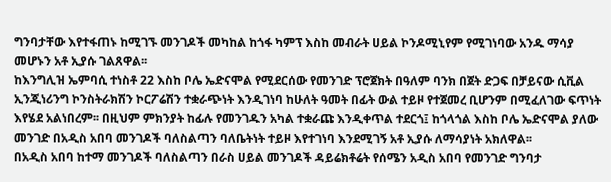ግንባታቸው እየተፋጠኑ ከሚገኙ መንገዶች መካከል ከጎፋ ካምፕ እስከ መብራት ሀይል ኮንዶሚኒየም የሚገነባው አንዱ ማሳያ መሆኑን አቶ ኢያሱ ገልጸዋል፡፡
ከእንግሊዝ ኤምባሲ ተነስቶ 22 እስከ ቦሌ ኤድናሞል የሚደርሰው የመንገድ ፕሮጀክት በዓለም ባንክ በጀት ድጋፍ በቻይናው ሲቪል ኢንጂነሪንግ ኮንስትራክሽን ኮርፖሬሽን ተቋራጭነት እንዲገነባ ከሁለት ዓመት በፊት ውል ተይዞ የተጀመረ ቢሆንም በሚፈለገው ፍጥነት እየሄደ አልነበረም፡፡ በዚህም ምክንያት ከፊሉ የመንገዱን አካል ተቋራጩ እንዲቀጥል ተደርጎ፤ ከጎላጎል እስከ ቦሌ ኤድናሞል ያለው መንገድ በአዲስ አበባ መንገዶች ባለስልጣን ባለቤትነት ተይዞ እየተገነባ እንደሚገኝ አቶ ኢያሱ ለማሳያነት አክለዋል፡፡
በአዲስ አበባ ከተማ መንገዶች ባለስልጣን በራስ ሀይል መንገዶች ዳይሬክቶሬት የሰሜን አዲስ አበባ የመንገድ ግንባታ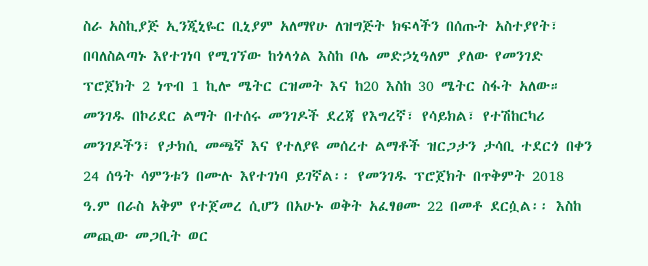ስራ አስኪያጅ ኢንጂኒዬር ቢኒያም አለማየሁ ለዝግጅት ክፍላችን በሰጡት አስተያየት፣ በባለስልጣኑ እየተገነባ የሚገኘው ከጎላጎል እስከ ቦሌ መድኃኒዓለም ያለው የመንገድ ፕሮጀክት 2 ነጥብ 1 ኪሎ ሜትር ርዝመት እና ከ20 እስከ 30 ሜትር ስፋት አለው። መንገዱ በኮሪደር ልማት በተሰሩ መንገዶች ደረጃ የእግረኛ፣ የሳይክል፣ የተሽከርካሪ መንገዶችን፣ የታክሲ መጫኛ እና የተለያዩ መሰረተ ልማቶች ዝርጋታን ታሳቢ ተደርጎ በቀን 24 ሰዓት ሳምንቱን በሙሉ እየተገነባ ይገኛል፡፡ የመንገዱ ፕሮጀክት በጥቅምት 2018 ዓ.ም በራስ አቅም የተጀመረ ሲሆን በአሁኑ ወቅት አፈፃፀሙ 22 በመቶ ደርሷል፡፡ እስከ መጪው መጋቢት ወር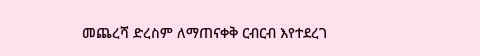መጨረሻ ድረስም ለማጠናቀቅ ርብርብ እየተደረገ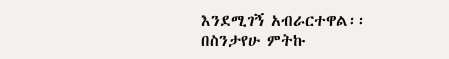እንደሚገኝ አብራርተዋል፡፡
በስንታየሁ ምትኩ